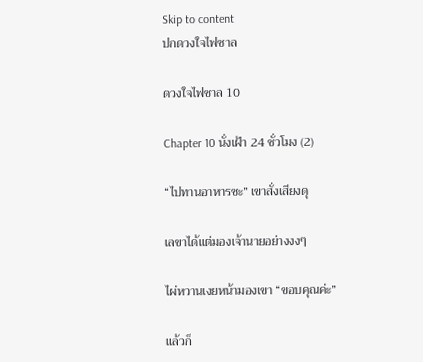Skip to content
ปกดวงใจไฟซาล

ดวงใจไฟซาล 10

Chapter 10 นั่งเฝ้า 24 ชั่วโมง (2)

“ไปทานอาหารซะ” เขาสั่งเสียงดุ

เลขาได้แต่มองเจ้านายอย่างงงๆ

ไผ่หวานเงยหน้ามองเขา “ขอบคุณค่ะ”

แล้วก็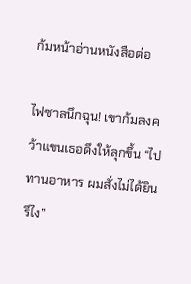ก้มหน้าอ่านหนังสือต่อ

ไฟซาลนึกฉุน! เขาก้มลงคว้าแขนเธอดึงให้ลุกขึ้น “ไปทานอาหาร ผมสั่งไม่ได้ยินรึไง”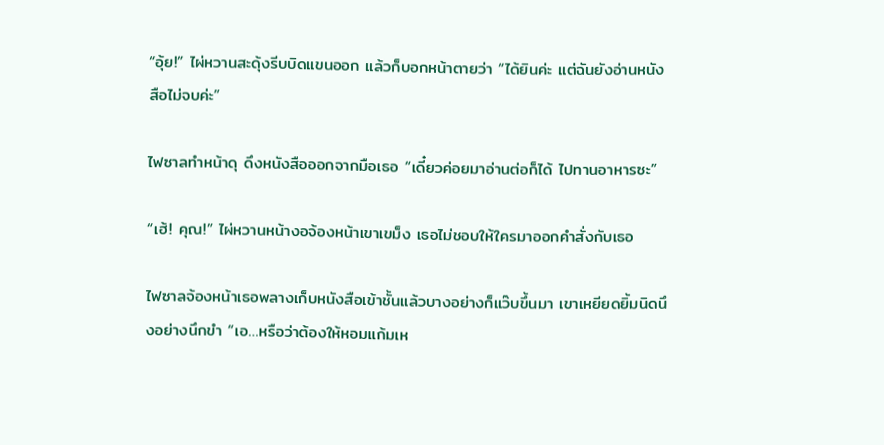“อุ้ย!” ไผ่หวานสะดุ้งรีบบิดแขนออก แล้วก็บอกหน้าตายว่า “ได้ยินค่ะ แต่ฉันยังอ่านหนังสือไม่จบค่ะ”

ไฟซาลทำหน้าดุ ดึงหนังสือออกจากมือเธอ “เดี๋ยวค่อยมาอ่านต่อก็ได้ ไปทานอาหารซะ”

“เฮ้! คุณ!” ไผ่หวานหน้างอจ้องหน้าเขาเขม็ง เธอไม่ชอบให้ใครมาออกคำสั่งกับเธอ

ไฟซาลจ้องหน้าเธอพลางเก็บหนังสือเข้าชั้นแล้วบางอย่างก็แว๊บขึ้นมา เขาเหยียดยิ้มนิดนึงอย่างนึกขำ “เอ…หรือว่าต้องให้หอมแก้มเห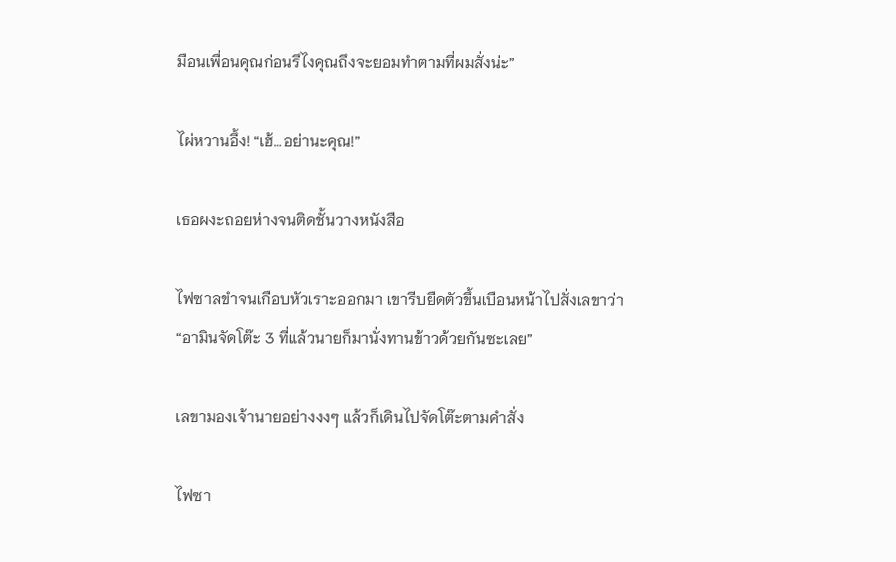มือนเพื่อนคุณก่อนรึไงคุณถึงจะยอมทำตามที่ผมสั่งน่ะ”

ไผ่หวานอึ้ง! “เฮ้…อย่านะคุณ!”

เธอผงะถอยห่างจนติดชั้นวางหนังสือ

ไฟซาลขำจนเกือบหัวเราะออกมา เขารีบยืดตัวขึ้นเบือนหน้าไปสั่งเลขาว่า “อามินจัดโต๊ะ 3 ที่แล้วนายก็มานั่งทานข้าวด้วยกันซะเลย”

เลขามองเจ้านายอย่างงงๆ แล้วก็เดินไปจัดโต๊ะตามคำสั่ง

ไฟซา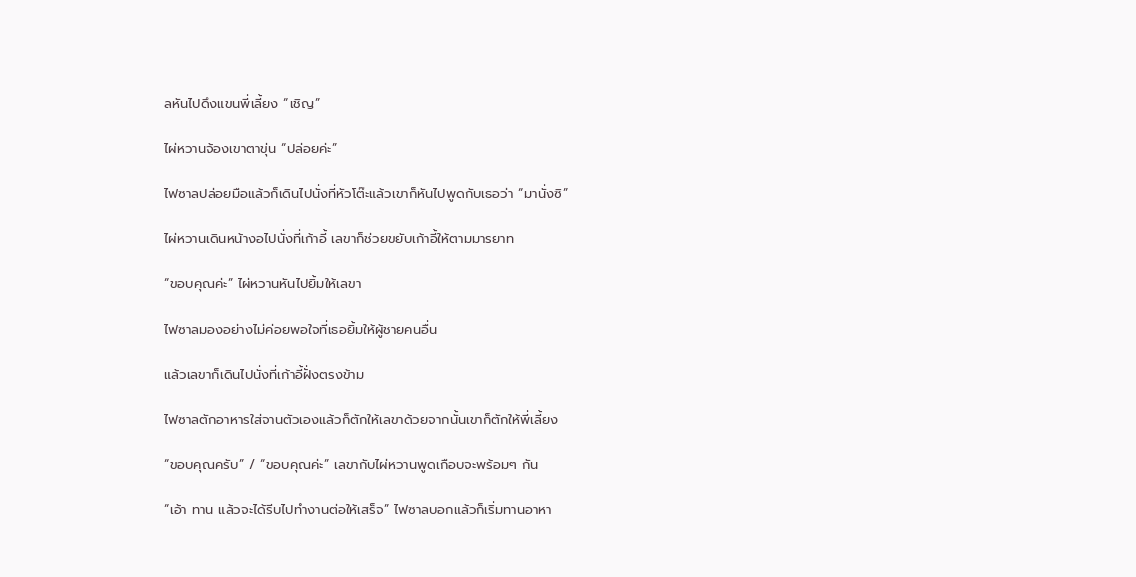ลหันไปดึงแขนพี่เลี้ยง “เชิญ”

ไผ่หวานจ้องเขาตาขุ่น “ปล่อยค่ะ”

ไฟซาลปล่อยมือแล้วก็เดินไปนั่งที่หัวโต๊ะแล้วเขาก็หันไปพูดกับเธอว่า “มานั่งซิ”

ไผ่หวานเดินหน้างอไปนั่งที่เก้าอี้ เลขาก็ช่วยขยับเก้าอี้ให้ตามมารยาท

“ขอบคุณค่ะ” ไผ่หวานหันไปยิ้มให้เลขา

ไฟซาลมองอย่างไม่ค่อยพอใจที่เธอยิ้มให้ผู้ชายคนอื่น

แล้วเลขาก็เดินไปนั่งที่เก้าอี้ฝั่งตรงข้าม

ไฟซาลตักอาหารใส่จานตัวเองแล้วก็ตักให้เลขาด้วยจากนั้นเขาก็ตักให้พี่เลี้ยง

“ขอบคุณครับ” / “ขอบคุณค่ะ” เลขากับไผ่หวานพูดเกือบจะพร้อมๆ กัน

“เอ้า ทาน แล้วจะได้รีบไปทำงานต่อให้เสร็จ” ไฟซาลบอกแล้วก็เริ่มทานอาหา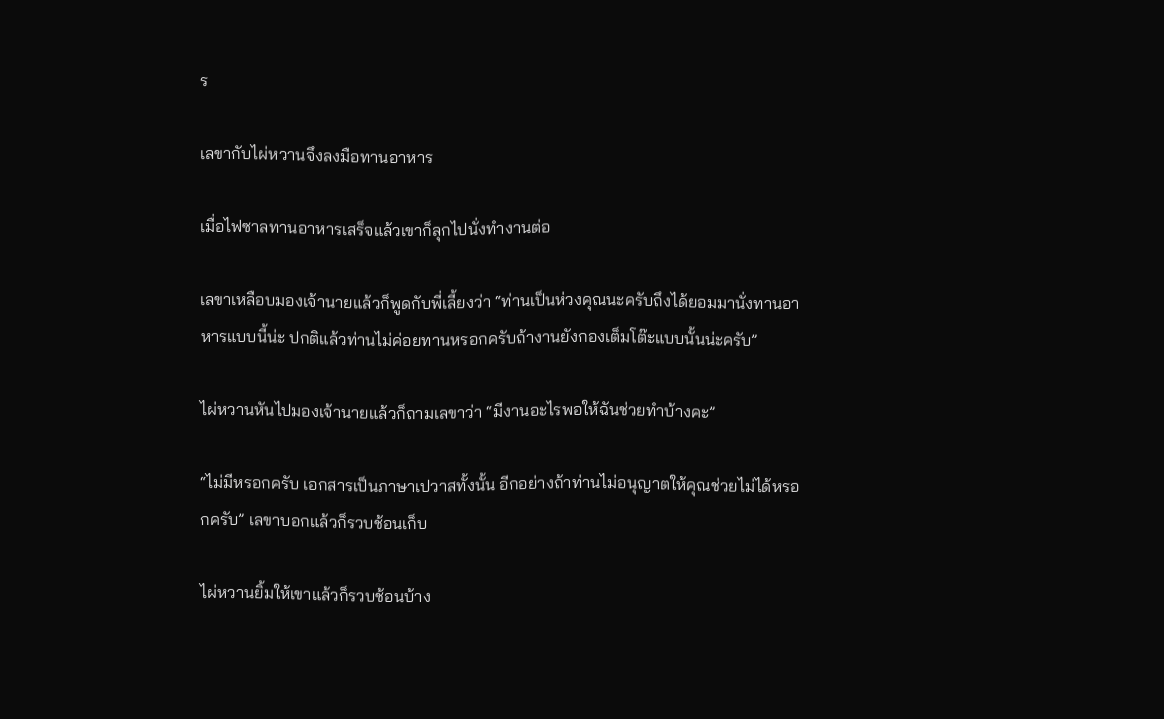ร

เลขากับไผ่หวานจึงลงมือทานอาหาร

เมื่อไฟซาลทานอาหารเสร็จแล้วเขาก็ลุกไปนั่งทำงานต่อ

เลขาเหลือบมองเจ้านายแล้วก็พูดกับพี่เลี้ยงว่า “ท่านเป็นห่วงคุณนะครับถึงได้ยอมมานั่งทานอาหารแบบนี้น่ะ ปกติแล้วท่านไม่ค่อยทานหรอกครับถ้างานยังกองเต็มโต๊ะแบบนั้นน่ะครับ”

ไผ่หวานหันไปมองเจ้านายแล้วก็ถามเลขาว่า “มีงานอะไรพอให้ฉันช่วยทำบ้างคะ”

“ไม่มีหรอกครับ เอกสารเป็นภาษาเปวาสทั้งนั้น อีกอย่างถ้าท่านไม่อนุญาตให้คุณช่วยไม่ได้หรอกครับ” เลขาบอกแล้วก็รวบช้อนเก็บ

ไผ่หวานยิ้มให้เขาแล้วก็รวบช้อนบ้าง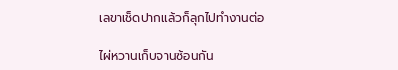เลขาเช็ดปากแล้วก็ลุกไปทำงานต่อ

ไผ่หวานเก็บจานซ้อนกัน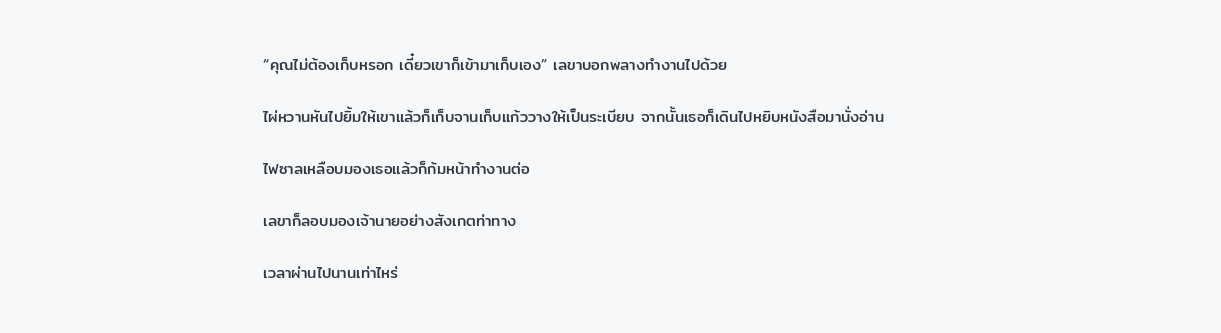“คุณไม่ต้องเก็บหรอก เดี๋ยวเขาก็เข้ามาเก็บเอง” เลขาบอกพลางทำงานไปด้วย

ไผ่หวานหันไปยิ้มให้เขาแล้วก็เก็บจานเก็บแก้ววางให้เป็นระเบียบ จากนั้นเธอก็เดินไปหยิบหนังสือมานั่งอ่าน

ไฟซาลเหลือบมองเธอแล้วก็ก้มหน้าทำงานต่อ

เลขาก็ลอบมองเจ้านายอย่างสังเกตท่าทาง

เวลาผ่านไปนานเท่าไหร่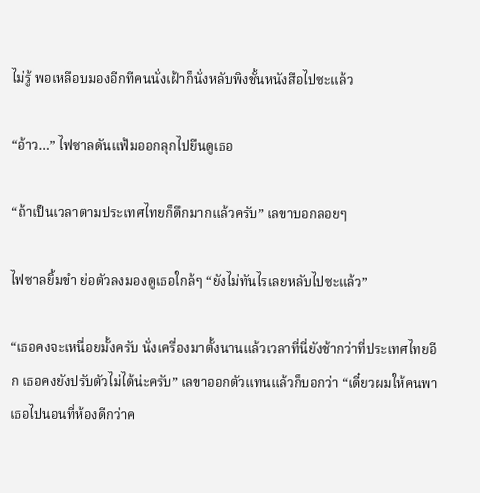ไม่รู้ พอเหลือบมองอีกทีคนนั่งเฝ้าก็นั่งหลับพิงชั้นหนังสือไปซะแล้ว

“อ้าว…” ไฟซาลดันแฟ้มออกลุกไปยืนดูเธอ

“ถ้าเป็นเวลาตามประเทศไทยก็ดึกมากแล้วครับ” เลขาบอกลอยๆ

ไฟซาลยิ้มขำ ย่อตัวลงมองดูเธอใกล้ๆ “ยังไม่ทันไรเลยหลับไปซะแล้ว”

“เธอคงจะเหนื่อยมั้งครับ นั่งเครื่องมาตั้งนานแล้วเวลาที่นี่ยังช้ากว่าที่ประเทศไทยอีก เธอคงยังปรับตัวไม่ได้น่ะครับ” เลขาออกตัวแทนแล้วก็บอกว่า “เดี๋ยวผมให้คนพาเธอไปนอนที่ห้องดีกว่าค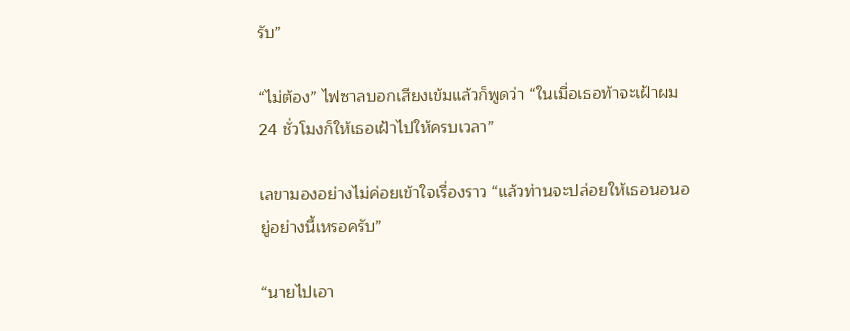รับ”

“ไม่ต้อง” ไฟซาลบอกเสียงเข้มแล้วก็พูดว่า “ในเมื่อเธอท้าจะเฝ้าผม 24 ชั่วโมงก็ให้เธอเฝ้าไปให้ครบเวลา”

เลขามองอย่างไม่ค่อยเข้าใจเรื่องราว “แล้วท่านจะปล่อยให้เธอนอนอยู่อย่างนี้เหรอครับ”

“นายไปเอา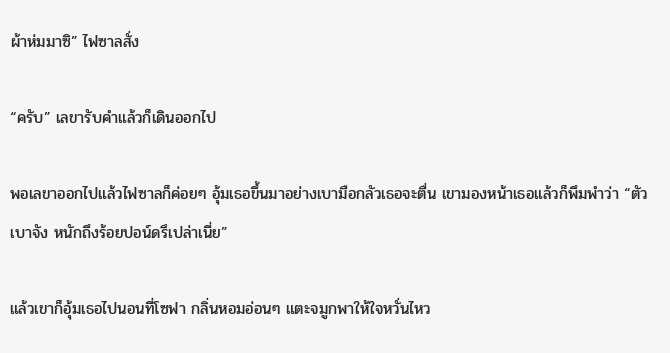ผ้าห่มมาซิ” ไฟซาลสั่ง

“ครับ” เลขารับคำแล้วก็เดินออกไป

พอเลขาออกไปแล้วไฟซาลก็ค่อยๆ อุ้มเธอขึ้นมาอย่างเบามือกลัวเธอจะตื่น เขามองหน้าเธอแล้วก็พึมพำว่า “ตัวเบาจัง หนักถึงร้อยปอน์ดรึเปล่าเนี่ย”

แล้วเขาก็อุ้มเธอไปนอนที่โซฟา กลิ่นหอมอ่อนๆ แตะจมูกพาให้ใจหวั่นไหว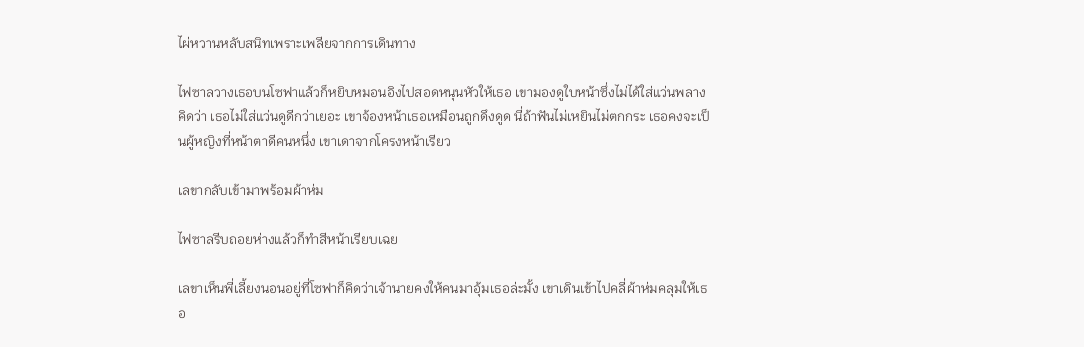ไผ่หวานหลับสนิทเพราะเพลียจากการเดินทาง

ไฟซาลวางเธอบนโซฟาแล้วก็หยิบหมอนอิงไปสอดหนุนหัวให้เธอ เขามองดูใบหน้าซึ่งไม่ได้ใส่แว่นพลางคิดว่า เธอไม่ใส่แว่นดูดีกว่าเยอะ เขาจ้องหน้าเธอเหมือนถูกดึงดูด นี่ถ้าฟันไม่เหยินไม่ตกกระ เธอคงจะเป็นผู้หญิงที่หน้าตาดีคนหนึ่ง เขาเดาจากโครงหน้าเรียว

เลขากลับเข้ามาพร้อมผ้าห่ม

ไฟซาลรีบถอยห่างแล้วก็ทำสีหน้าเรียบเฉย

เลขาเห็นพี่เลี้ยงนอนอยู่ที่โซฟาก็คิดว่าเจ้านายคงให้คนมาอุ้มเธอล่ะมั้ง เขาเดินเข้าไปคลี่ผ้าห่มคลุมให้เธอ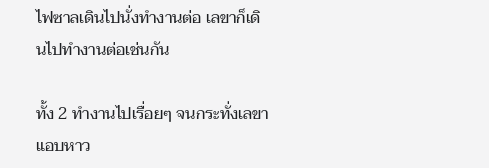ไฟซาลเดินไปนั่งทำงานต่อ เลขาก็เดินไปทำงานต่อเช่นกัน

ทั้ง 2 ทำงานไปเรื่อยๆ จนกระทั่งเลขาแอบหาว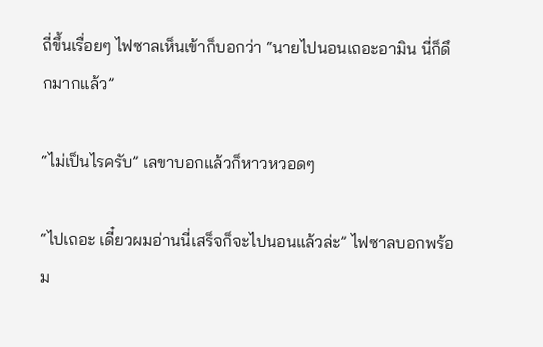ถี่ขึ้นเรื่อยๆ ไฟซาลเห็นเข้าก็บอกว่า “นายไปนอนเถอะอามิน นี่ก็ดึกมากแล้ว”

“ไม่เป็นไรครับ” เลขาบอกแล้วก็หาวหวอดๆ

“ไปเถอะ เดี๋ยวผมอ่านนี่เสร็จก็จะไปนอนแล้วล่ะ” ไฟซาลบอกพร้อม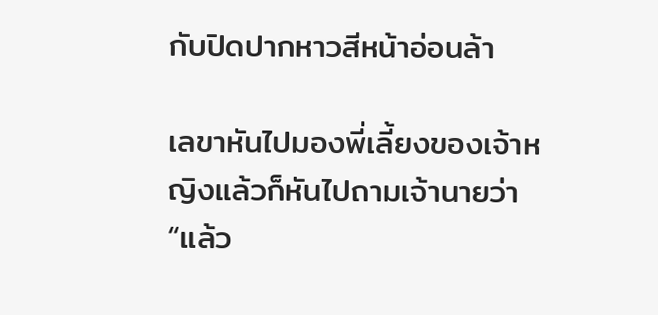กับปิดปากหาวสีหน้าอ่อนล้า

เลขาหันไปมองพี่เลี้ยงของเจ้าหญิงแล้วก็หันไปถามเจ้านายว่า “แล้ว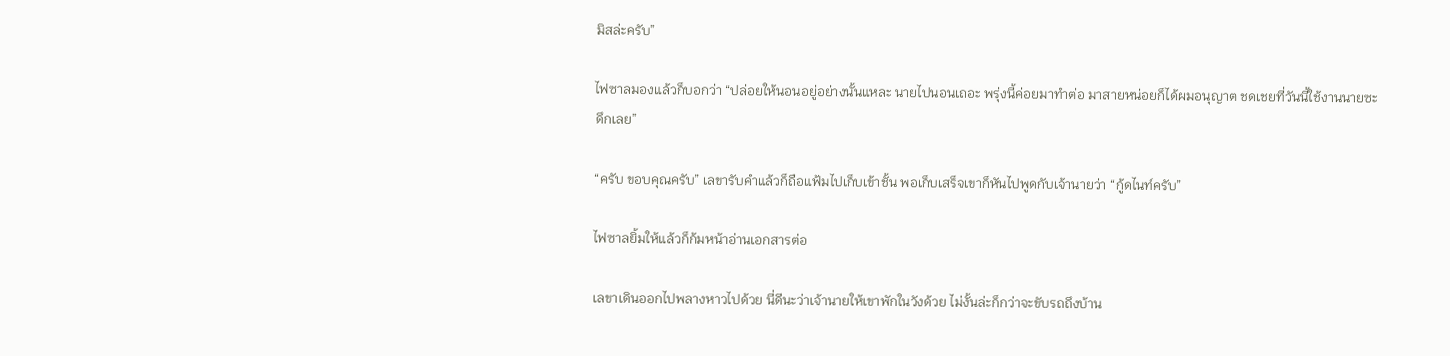มิสล่ะครับ”

ไฟซาลมองแล้วก็บอกว่า “ปล่อยให้นอนอยู่อย่างนั้นแหละ นายไปนอนเถอะ พรุ่งนี้ค่อยมาทำต่อ มาสายหน่อยก็ได้ผมอนุญาต ชดเชยที่วันนี้ใช้งานนายซะดึกเลย”

“ครับ ขอบคุณครับ” เลขารับคำแล้วก็ถือแฟ้มไปเก็บเข้าชั้น พอเก็บเสร็จเขาก็หันไปพูดกับเจ้านายว่า “กู้ดไนท์ครับ”

ไฟซาลยิ้มให้แล้วก็ก้มหน้าอ่านเอกสารต่อ

เลขาเดินออกไปพลางหาวไปด้วย นี่ดีนะว่าเจ้านายให้เขาพักในวังด้วย ไม่งั้นล่ะก็กว่าจะขับรถถึงบ้าน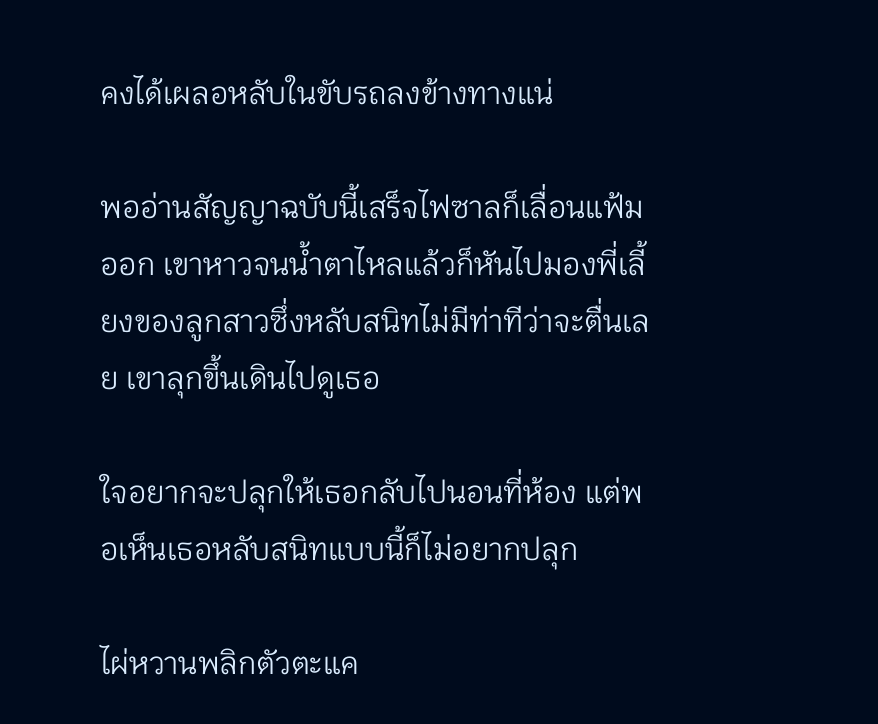คงได้เผลอหลับในขับรถลงข้างทางแน่

พออ่านสัญญาฉบับนี้เสร็จไฟซาลก็เลื่อนแฟ้มออก เขาหาวจนน้ำตาไหลแล้วก็หันไปมองพี่เลี้ยงของลูกสาวซึ่งหลับสนิทไม่มีท่าทีว่าจะตื่นเลย เขาลุกขึ้นเดินไปดูเธอ

ใจอยากจะปลุกให้เธอกลับไปนอนที่ห้อง แต่พอเห็นเธอหลับสนิทแบบนี้ก็ไม่อยากปลุก

ไผ่หวานพลิกตัวตะแค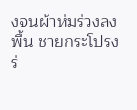งจนผ้าห่มร่วงลงพื้น ชายกระโปรงร่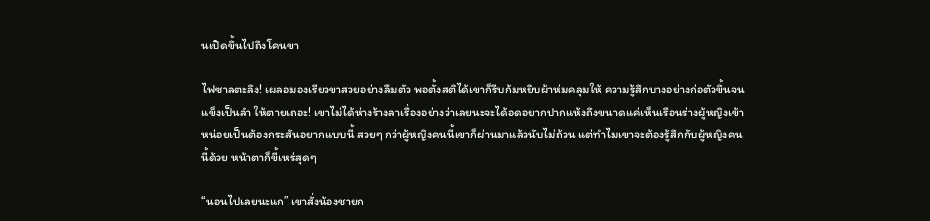นเปิดขึ้นไปถึงโคนขา

ไฟซาลตะลึง! เผลอมองเรียวขาสวยอย่างลืมตัว พอตั้งสติได้เขาก็รีบก้มหยิบผ้าห่มคลุมให้ ความรู้สึกบางอย่างก่อตัวขึ้นจนแข็งเป็นลำ ให้ตายเถอะ! เขาไม่ได้ห่างร้างลาเรื่องอย่างว่าเลยนะจะได้อดอยากปากแห้งถึงขนาดแค่เห็นเรือนร่างผู้หญิงเข้าหน่อยเป็นต้องกระสันอยากแบบนี้ สวยๆ กว่าผู้หญิงคนนี้เขาก็ผ่านมาแล้วนับไม่ถ้วน แต่ทำไมเขาจะต้องรู้สึกกับผู้หญิงคนนี้ด้วย หน้าตาก็ขี้เหร่สุดๆ

“นอนไปเลยนะแก” เขาสั่งน้องชายก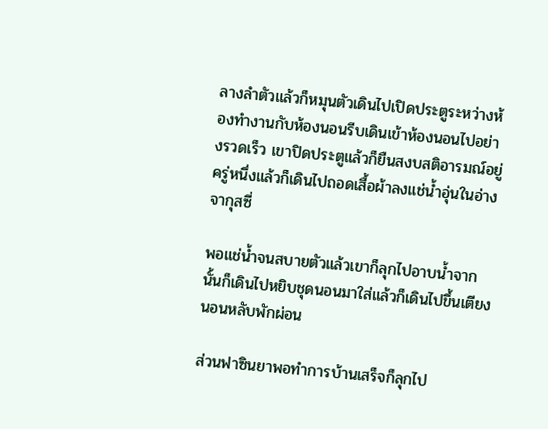ลางลำตัวแล้วก็หมุนตัวเดินไปเปิดประตูระหว่างห้องทำงานกับห้องนอนรีบเดินเข้าห้องนอนไปอย่างรวดเร็ว เขาปิดประตูแล้วก็ยืนสงบสติอารมณ์อยู่ครู่หนึ่งแล้วก็เดินไปถอดเสื้อผ้าลงแช่น้ำอุ่นในอ่างจากุสซี่

พอแช่น้ำจนสบายตัวแล้วเขาก็ลุกไปอาบน้ำจากนั้นก็เดินไปหยิบชุดนอนมาใส่แล้วก็เดินไปขึ้นเตียงนอนหลับพักผ่อน

ส่วนฟาซินยาพอทำการบ้านเสร็จก็ลุกไป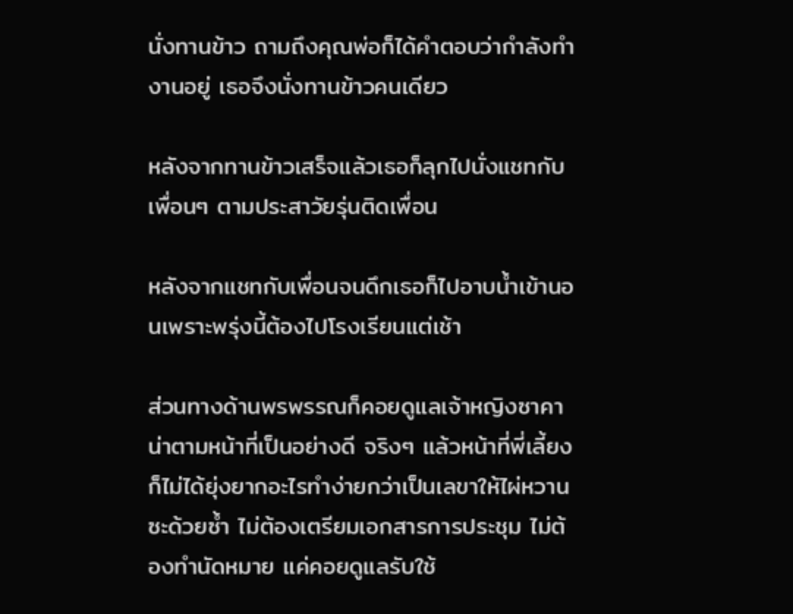นั่งทานข้าว ถามถึงคุณพ่อก็ได้คำตอบว่ากำลังทำงานอยู่ เธอจึงนั่งทานข้าวคนเดียว

หลังจากทานข้าวเสร็จแล้วเธอก็ลุกไปนั่งแชทกับเพื่อนๆ ตามประสาวัยรุ่นติดเพื่อน

หลังจากแชทกับเพื่อนจนดึกเธอก็ไปอาบน้ำเข้านอนเพราะพรุ่งนี้ต้องไปโรงเรียนแต่เช้า

ส่วนทางด้านพรพรรณก็คอยดูแลเจ้าหญิงซาคาน่าตามหน้าที่เป็นอย่างดี จริงๆ แล้วหน้าที่พี่เลี้ยงก็ไม่ได้ยุ่งยากอะไรทำง่ายกว่าเป็นเลขาให้ไผ่หวานซะด้วยซ้ำ ไม่ต้องเตรียมเอกสารการประชุม ไม่ต้องทำนัดหมาย แค่คอยดูแลรับใช้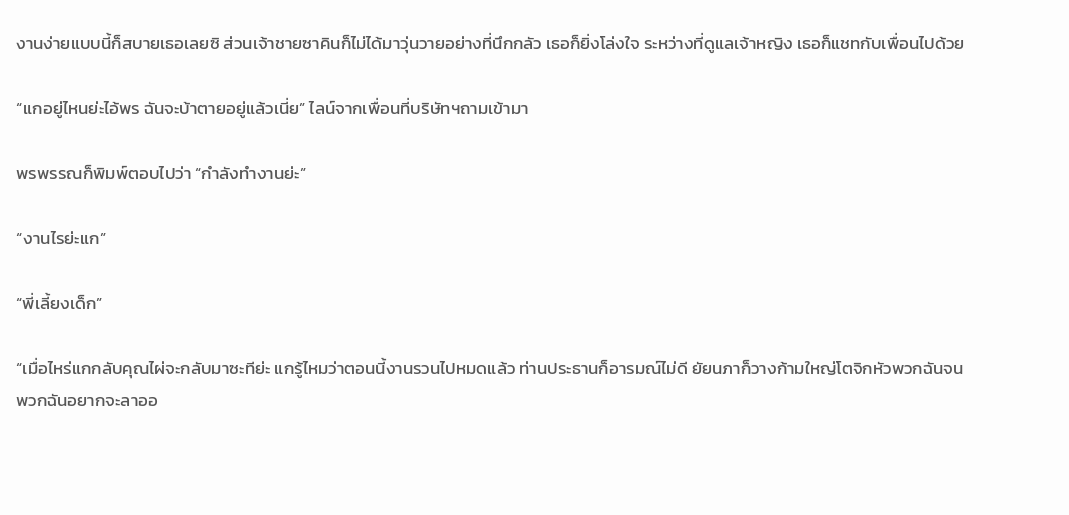งานง่ายแบบนี้ก็สบายเธอเลยซิ ส่วนเจ้าชายซาคินก็ไม่ได้มาวุ่นวายอย่างที่นึกกลัว เธอก็ยิ่งโล่งใจ ระหว่างที่ดูแลเจ้าหญิง เธอก็แชทกับเพื่อนไปด้วย

“แกอยู่ไหนย่ะไอ้พร ฉันจะบ้าตายอยู่แล้วเนี่ย” ไลน์จากเพื่อนที่บริษัทฯถามเข้ามา

พรพรรณก็พิมพ์ตอบไปว่า “กำลังทำงานย่ะ”

“งานไรย่ะแก”

“พี่เลี้ยงเด็ก”

“เมื่อไหร่แกกลับคุณไผ่จะกลับมาซะทีย่ะ แกรู้ไหมว่าตอนนี้งานรวนไปหมดแล้ว ท่านประธานก็อารมณ์ไม่ดี ยัยนภาก็วางก้ามใหญ่โตจิกหัวพวกฉันจนพวกฉันอยากจะลาออ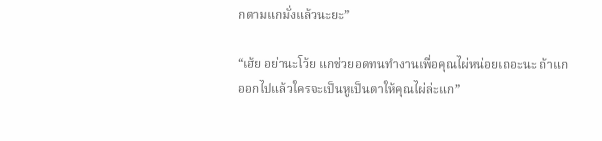กตามแกมั่งแล้วนะยะ”

“เฮ้ย อย่านะโว้ย แกช่วยอดทนทำงานเพื่อคุณไผ่หน่อยเถอะนะ ถ้าแกออกไปแล้วใครจะเป็นหูเป็นตาให้คุณไผ่ล่ะแก”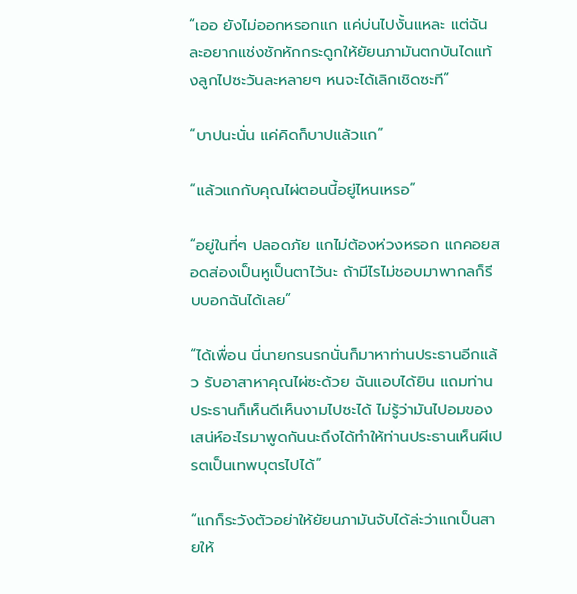“เออ ยังไม่ออกหรอกแก แค่บ่นไปงั้นแหละ แต่ฉันละอยากแช่งชักหักกระดูกให้ยัยนภามันตกบันไดแท้งลูกไปซะวันละหลายๆ หนจะได้เลิกเชิดซะที”

“บาปนะนั่น แค่คิดก็บาปแล้วแก”

“แล้วแกกับคุณไผ่ตอนนี้อยู่ไหนเหรอ”

“อยู่ในที่ๆ ปลอดภัย แกไม่ต้องห่วงหรอก แกคอยสอดส่องเป็นหูเป็นตาไว้นะ ถ้ามีไรไม่ชอบมาพากลก็รีบบอกฉันได้เลย”

“ได้เพื่อน นี่นายกรนรกนั่นก็มาหาท่านประธานอีกแล้ว รับอาสาหาคุณไผ่ซะด้วย ฉันแอบได้ยิน แถมท่านประธานก็เห็นดีเห็นงามไปซะได้ ไม่รู้ว่ามันไปอมของเสน่ห์อะไรมาพูดกันนะถึงได้ทำให้ท่านประธานเห็นผีเปรตเป็นเทพบุตรไปได้”

“แกก็ระวังตัวอย่าให้ยัยนภามันจับได้ล่ะว่าแกเป็นสายให้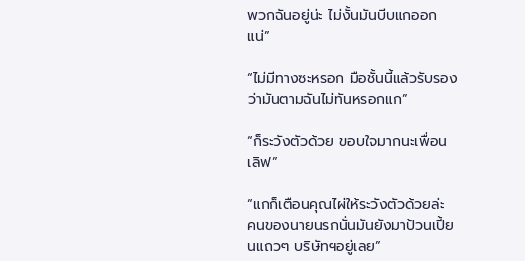พวกฉันอยู่น่ะ ไม่งั้นมันบีบแกออกแน่”

“ไม่มีทางซะหรอก มือชั้นนี้แล้วรับรองว่ามันตามฉันไม่ทันหรอกแก”

“ก็ระวังตัวด้วย ขอบใจมากนะเพื่อนเลิฟ”

“แกก็เตือนคุณไผ่ให้ระวังตัวด้วยล่ะ คนของนายนรกนั่นมันยังมาป้วนเปี้ยนแถวๆ บริษัทฯอยู่เลย”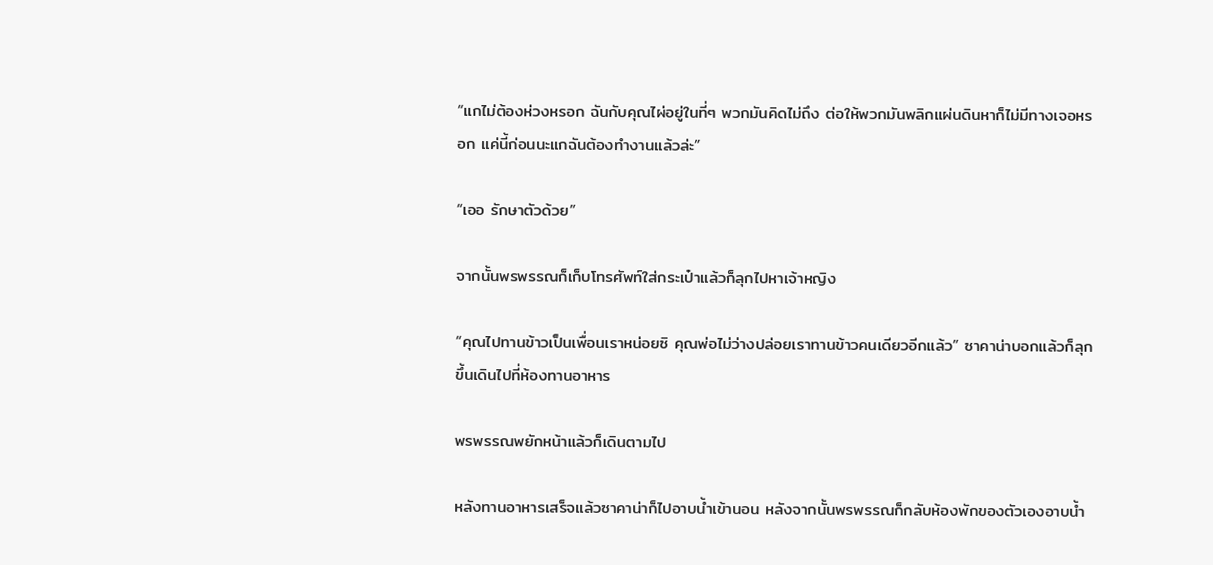“แกไม่ต้องห่วงหรอก ฉันกับคุณไผ่อยู่ในที่ๆ พวกมันคิดไม่ถึง ต่อให้พวกมันพลิกแผ่นดินหาก็ไม่มีทางเจอหรอก แค่นี้ก่อนนะแกฉันต้องทำงานแล้วล่ะ”

“เออ รักษาตัวด้วย”

จากนั้นพรพรรณก็เก็บโทรศัพท์ใส่กระเป๋าแล้วก็ลุกไปหาเจ้าหญิง

“คุณไปทานข้าวเป็นเพื่อนเราหน่อยซิ คุณพ่อไม่ว่างปล่อยเราทานข้าวคนเดียวอีกแล้ว” ซาคาน่าบอกแล้วก็ลุกขึ้นเดินไปที่ห้องทานอาหาร

พรพรรณพยักหน้าแล้วก็เดินตามไป

หลังทานอาหารเสร็จแล้วซาคาน่าก็ไปอาบน้ำเข้านอน หลังจากนั้นพรพรรณก็กลับห้องพักของตัวเองอาบน้ำ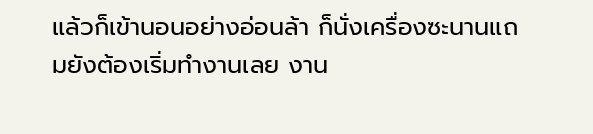แล้วก็เข้านอนอย่างอ่อนล้า ก็นั่งเครื่องซะนานแถมยังต้องเริ่มทำงานเลย งาน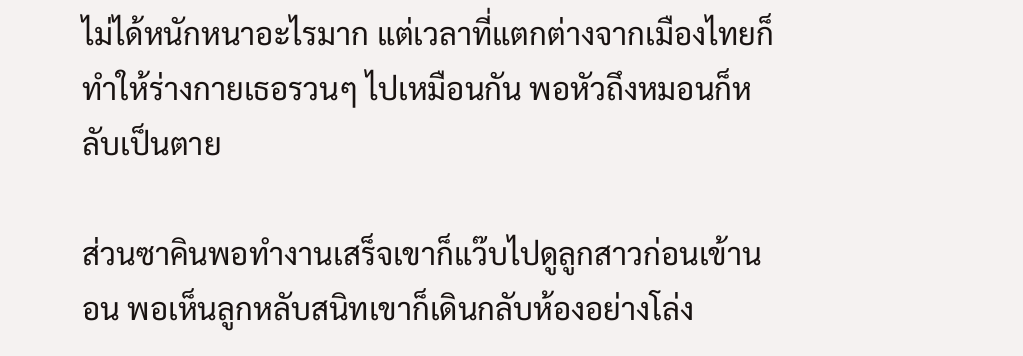ไม่ได้หนักหนาอะไรมาก แต่เวลาที่แตกต่างจากเมืองไทยก็ทำให้ร่างกายเธอรวนๆ ไปเหมือนกัน พอหัวถึงหมอนก็หลับเป็นตาย

ส่วนซาคินพอทำงานเสร็จเขาก็แว๊บไปดูลูกสาวก่อนเข้านอน พอเห็นลูกหลับสนิทเขาก็เดินกลับห้องอย่างโล่ง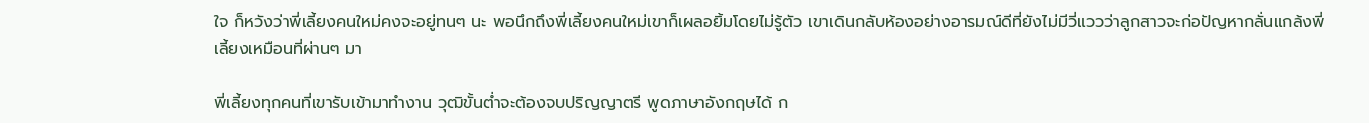ใจ ก็หวังว่าพี่เลี้ยงคนใหม่คงจะอยู่ทนๆ นะ พอนึกถึงพี่เลี้ยงคนใหม่เขาก็เผลอยิ้มโดยไม่รู้ตัว เขาเดินกลับห้องอย่างอารมณ์ดีที่ยังไม่มีวี่แววว่าลูกสาวจะก่อปัญหากลั่นแกล้งพี่เลี้ยงเหมือนที่ผ่านๆ มา

พี่เลี้ยงทุกคนที่เขารับเข้ามาทำงาน วุฒิขั้นต่ำจะต้องจบปริญญาตรี พูดภาษาอังกฤษได้ ก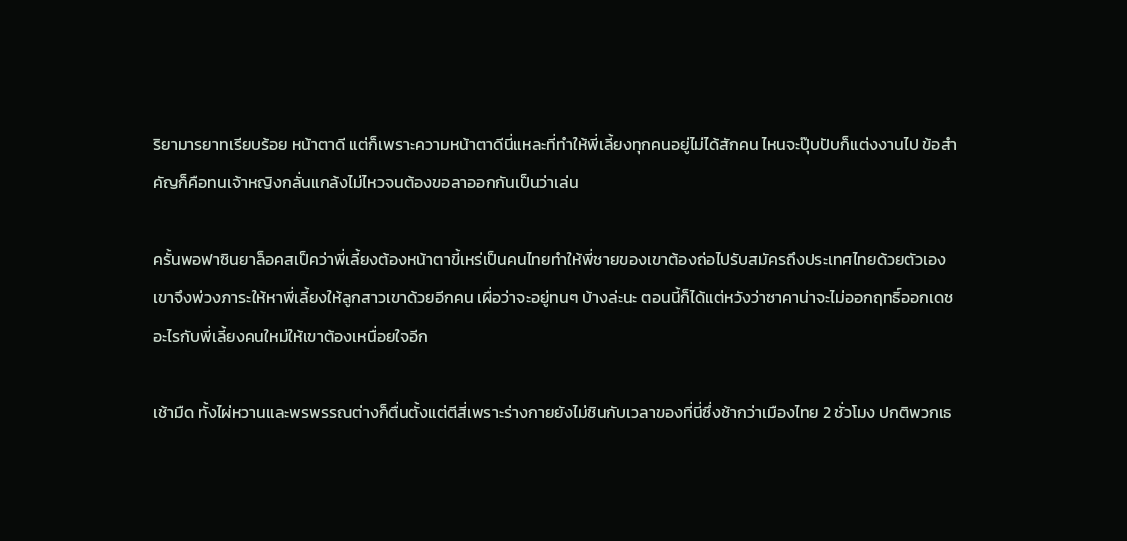ริยามารยาทเรียบร้อย หน้าตาดี แต่ก็เพราะความหน้าตาดีนี่แหละที่ทำให้พี่เลี้ยงทุกคนอยู่ไม่ได้สักคน ไหนจะปุ๊บปับก็แต่งงานไป ข้อสำคัญก็คือทนเจ้าหญิงกลั่นแกล้งไม่ไหวจนต้องขอลาออกกันเป็นว่าเล่น

ครั้นพอฟาซินยาล็อคสเป็คว่าพี่เลี้ยงต้องหน้าตาขี้เหร่เป็นคนไทยทำให้พี่ชายของเขาต้องถ่อไปรับสมัครถึงประเทศไทยด้วยตัวเอง เขาจึงพ่วงภาระให้หาพี่เลี้ยงให้ลูกสาวเขาด้วยอีกคน เผื่อว่าจะอยู่ทนๆ บ้างล่ะนะ ตอนนี้ก็ได้แต่หวังว่าซาคาน่าจะไม่ออกฤทธิ์ออกเดชอะไรกับพี่เลี้ยงคนใหม่ให้เขาต้องเหนื่อยใจอีก

เช้ามืด ทั้งไผ่หวานและพรพรรณต่างก็ตื่นตั้งแต่ตีสี่เพราะร่างกายยังไม่ชินกับเวลาของที่นี่ซึ่งช้ากว่าเมืองไทย 2 ชั่วโมง ปกติพวกเธ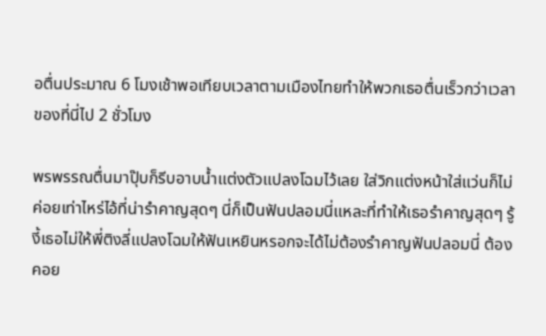อตื่นประมาณ 6 โมงเช้าพอเทียบเวลาตามเมืองไทยทำให้พวกเธอตื่นเร็วกว่าเวลาของที่นี่ไป 2 ชั่วโมง

พรพรรณตื่นมาปุ๊บก็รีบอาบน้ำแต่งตัวแปลงโฉมไว้เลย ใส่วิกแต่งหน้าใส่แว่นก็ไม่ค่อยเท่าไหร่ไอ้ที่น่ารำคาญสุดๆ นี่ก็เป็นฟันปลอมนี่แหละที่ทำให้เธอรำคาญสุดๆ รู้งี้เธอไม่ให้พี่ติงลี่แปลงโฉมให้ฟันเหยินหรอกจะได้ไม่ต้องรำคาญฟันปลอมนี่ ต้องคอย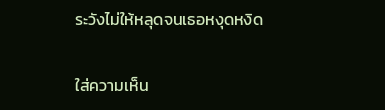ระวังไม่ให้หลุดจนเธอหงุดหงิด

ใส่ความเห็น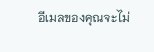อีเมลของคุณจะไม่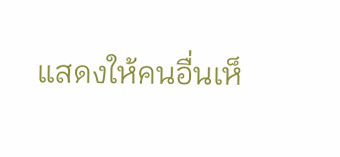แสดงให้คนอื่นเห็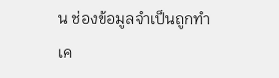น ช่องข้อมูลจำเป็นถูกทำเค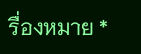รื่องหมาย *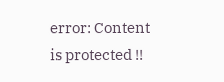error: Content is protected !!